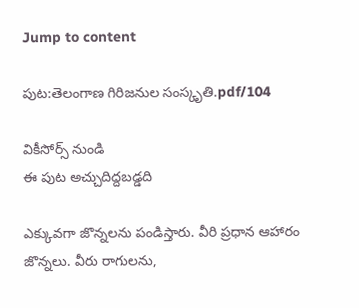Jump to content

పుట:తెలంగాణ గిరిజనుల సంస్కృతి.pdf/104

వికీసోర్స్ నుండి
ఈ పుట అచ్చుదిద్దబడ్డది

ఎక్కువగా జొన్నలను పండిస్తారు. వీరి ప్రధాన ఆహారం జొన్నలు. వీరు రాగులను,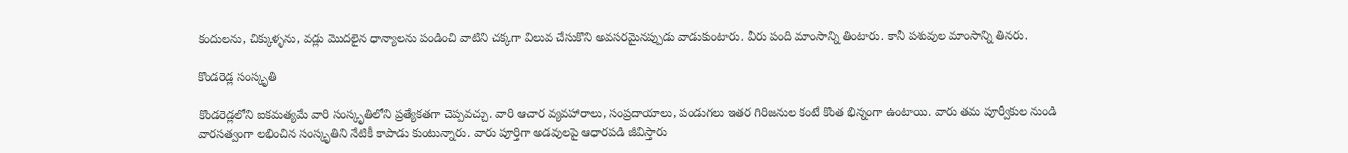కందులను, చిక్కుళ్ళను, వడ్లు మొదలైన ధాన్యాలను పండించి వాటిని చక్కగా విలువ చేసుకొని అవసరమైనప్పుడు వాడుకుంటారు. వీరు పంది మాంసాన్ని తింటారు. కానీ పశువుల మాంసాన్ని తినరు.

కొండరెడ్ల సంస్కృతి

కొండరెడ్లలోని ఐకమత్యమే వారి సంస్కృతిలోని ప్రత్యేకతగా చెప్పవచ్చు. వారి ఆచార వ్యవహారాలు, సంప్రదాయాలు, పండుగలు ఇతర గిరిజనుల కంటే కొంత భిన్నంగా ఉంటాయి. వారు తమ పూర్వీకుల నుండి వారసత్వంగా లభించిన సంస్కృతిని నేటికీ కాపాడు కుంటున్నారు. వారు పూర్తిగా అడవులపై ఆధారపడి జీవిస్తారు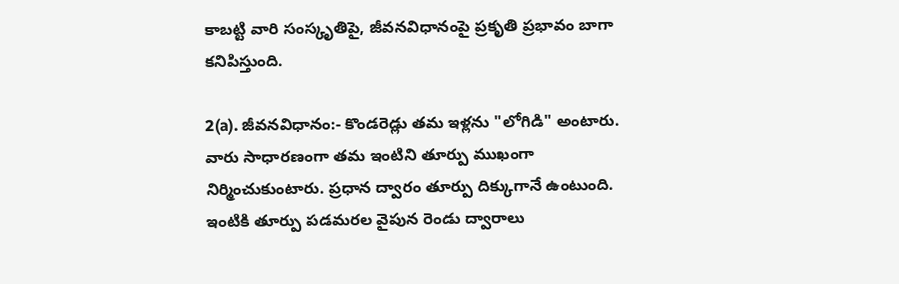కాబట్టి వారి సంస్కృతిపై, జీవనవిధానంపై ప్రకృతి ప్రభావం బాగా కనిపిస్తుంది.

2(a). జీవనవిధానం:- కొండరెడ్లు తమ ఇళ్లను "లోగిడి" అంటారు. వారు సాధారణంగా తమ ఇంటిని తూర్పు ముఖంగా నిర్మించుకుంటారు. ప్రధాన ద్వారం తూర్పు దిక్కుగానే ఉంటుంది. ఇంటికి తూర్పు పడమరల వైపున రెండు ద్వారాలు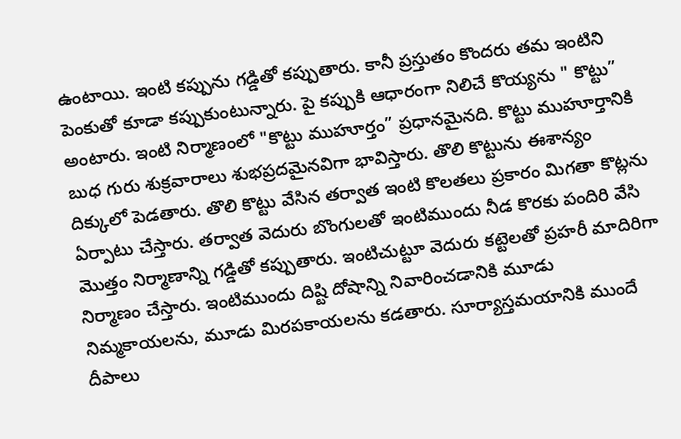ఉంటాయి. ఇంటి కప్పును గడ్డితో కప్పుతారు. కానీ ప్రస్తుతం కొందరు తమ ఇంటిని పెంకుతో కూడా కప్పుకుంటున్నారు. పై కప్పుకి ఆధారంగా నిలిచే కొయ్యను " కొట్టు” అంటారు. ఇంటి నిర్మాణంలో "కొట్టు ముహూర్తం” ప్రధానమైనది. కొట్టు ముహూర్తానికి బుధ గురు శుక్రవారాలు శుభప్రదమైనవిగా భావిస్తారు. తొలి కొట్టును ఈశాన్యం దిక్కులో పెడతారు. తొలి కొట్టు వేసిన తర్వాత ఇంటి కొలతలు ప్రకారం మిగతా కొట్లను ఏర్పాటు చేస్తారు. తర్వాత వెదురు బొంగులతో ఇంటిముందు నీడ కొరకు పందిరి వేసి మొత్తం నిర్మాణాన్ని గడ్డితో కప్పుతారు. ఇంటిచుట్టూ వెదురు కట్టెలతో ప్రహరీ మాదిరిగా నిర్మాణం చేస్తారు. ఇంటిముందు దిష్టి దోషాన్ని నివారించడానికి మూడు నిమ్మకాయలను, మూడు మిరపకాయలను కడతారు. సూర్యాస్తమయానికి ముందే దీపాలు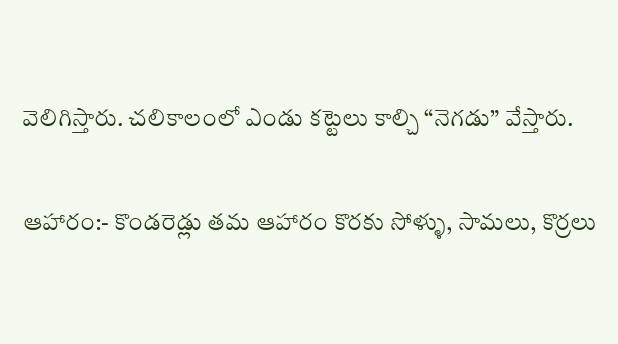వెలిగిస్తారు. చలికాలంలో ఎండు కట్టెలు కాల్చి “నెగడు” వేస్తారు.

ఆహారం:- కొండరెడ్లు తమ ఆహారం కొరకు సోళ్ళు, సామలు, కొర్రలు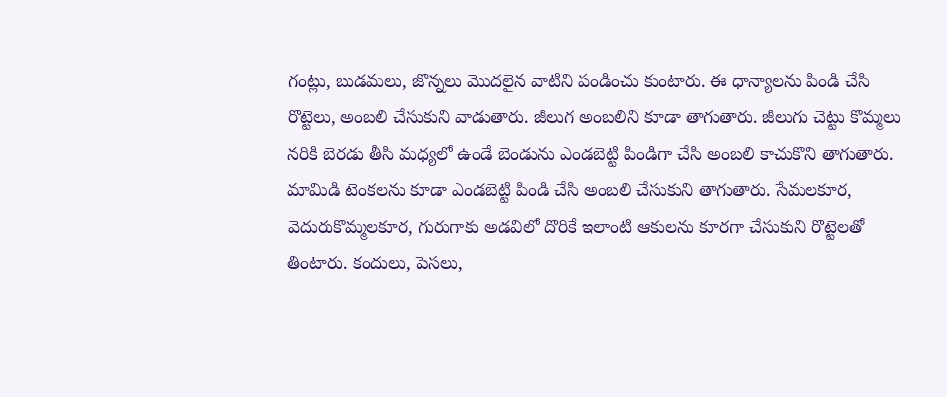గంట్లు, బుడమలు, జొన్నలు మొదలైన వాటిని పండించు కుంటారు. ఈ ధాన్యాలను పిండి చేసి రొట్టెలు, అంబలి చేసుకుని వాడుతారు. జీలుగ అంబలిని కూడా తాగుతారు. జీలుగు చెట్టు కొమ్మలు నరికి బెరడు తీసి మధ్యలో ఉండే బెండును ఎండబెట్టి పిండిగా చేసి అంబలి కాచుకొని తాగుతారు. మామిడి టెంకలను కూడా ఎండబెట్టి పిండి చేసి అంబలి చేసుకుని తాగుతారు. సేమలకూర, వెదురుకొమ్మలకూర, గురుగాకు అడవిలో దొరికే ఇలాంటి ఆకులను కూరగా చేసుకుని రొట్టెలతో తింటారు. కందులు, పెసలు,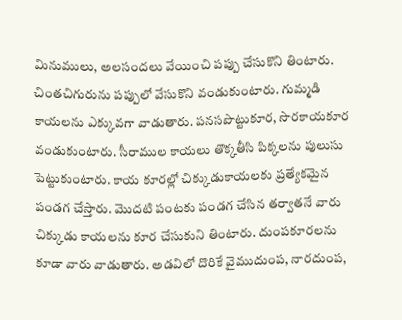మినుములు, అలసందలు వేయించి పప్పు చేసుకొని తింటారు. చింతచిగురును పప్పులో వేసుకొని వండుకుంటారు. గుమ్మడి కాయలను ఎక్కువగా వాడుతారు. పనసపొట్టుకూర, సొరకాయకూర వండుకుంటారు. సీరాముల కాయలు తొక్కతీసి పిక్కలను పులుసు పెట్టుకుంటారు. కాయ కూరల్లో చిక్కుడుకాయలకు ప్రత్యేకమైన పండగ చేస్తారు. మొదటి పంటకు పండగ చేసిన తర్వాతనే వారు చిక్కుడు కాయలను కూర చేసుకుని తింటారు. దుంపకూరలను కూడా వారు వాడుతారు. అడవిలో దొరికే వైముదుంప, నారదుంప,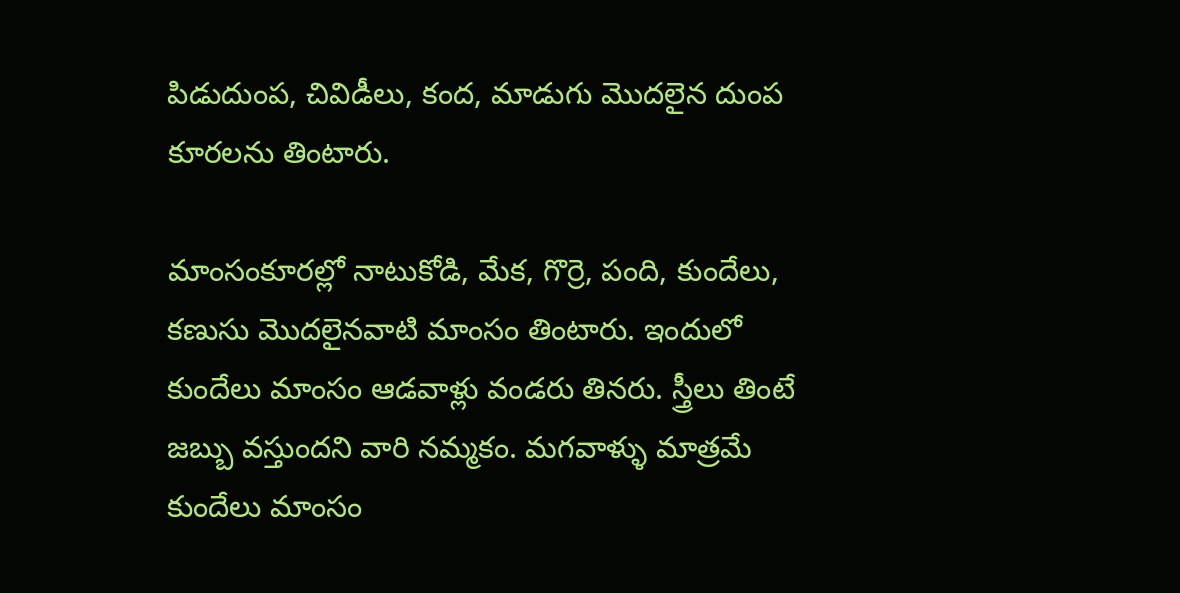పిడుదుంప, చివిడీలు, కంద, మాడుగు మొదలైన దుంప కూరలను తింటారు.

మాంసంకూరల్లో నాటుకోడి, మేక, గొర్రె, పంది, కుందేలు, కణుసు మొదలైనవాటి మాంసం తింటారు. ఇందులో కుందేలు మాంసం ఆడవాళ్లు వండరు తినరు. స్త్రీలు తింటే జబ్బు వస్తుందని వారి నమ్మకం. మగవాళ్ళు మాత్రమే కుందేలు మాంసం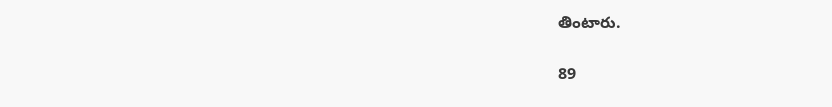తింటారు.

89